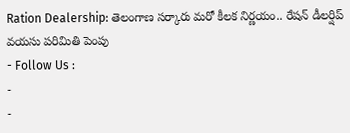Ration Dealership: తెలంగాణ సర్కారు మరో కీలక నిర్ణయం.. రేషన్ డీలర్షిప్ వయసు పరిమితి పెంపు
- Follow Us :
-
-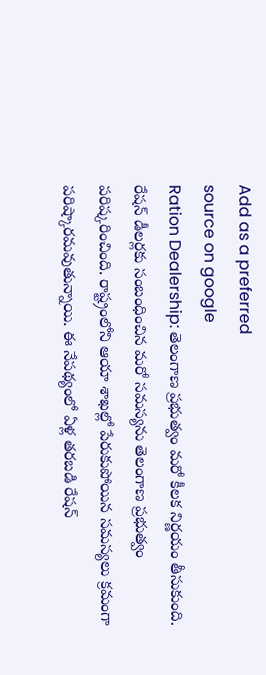Add as a preferred
source on google
Ration Dealership: తెలంగాణ ప్రభుత్వం మరో కీలక నిర్ణయం తీసుకుంది. రేషన్ డీలర్లకు సంబంధించిన మరో సమస్యను తెలంగాణ ప్రభుత్వం పరిష్కరించింది. రాష్ట్రంలోని ఆయా శాఖల్లో పేరుకుపోయిన సమస్యలు క్రమంగా పరిష్కారమవుతున్నాయి. ఈ నేపథ్యంలో ఏళ్ల తరబడి రేషన్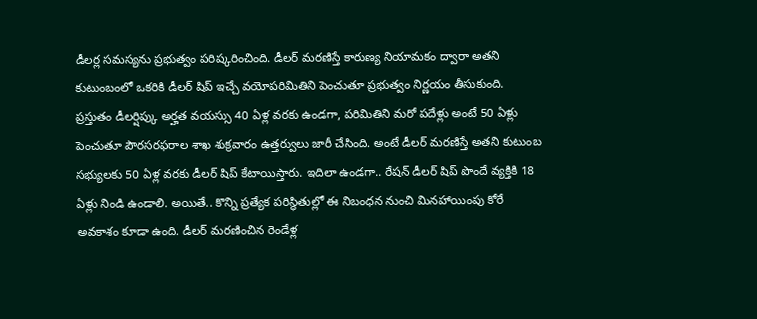డీలర్ల సమస్యను ప్రభుత్వం పరిష్కరించింది. డీలర్ మరణిస్తే కారుణ్య నియామకం ద్వారా అతని కుటుంబంలో ఒకరికి డీలర్ షిప్ ఇచ్చే వయోపరిమితిని పెంచుతూ ప్రభుత్వం నిర్ణయం తీసుకుంది.
ప్రస్తుతం డీలర్షిప్కు అర్హత వయస్సు 40 ఏళ్ల వరకు ఉండగా, పరిమితిని మరో పదేళ్లు అంటే 50 ఏళ్లు పెంచుతూ పౌరసరఫరాల శాఖ శుక్రవారం ఉత్తర్వులు జారీ చేసింది. అంటే డీలర్ మరణిస్తే అతని కుటుంబ సభ్యులకు 50 ఏళ్ల వరకు డీలర్ షిప్ కేటాయిస్తారు. ఇదిలా ఉండగా.. రేషన్ డీలర్ షిప్ పొందే వ్యక్తికి 18 ఏళ్లు నిండి ఉండాలి. అయితే.. కొన్ని ప్రత్యేక పరిస్థితుల్లో ఈ నిబంధన నుంచి మినహాయింపు కోరే అవకాశం కూడా ఉంది. డీలర్ మరణించిన రెండేళ్ల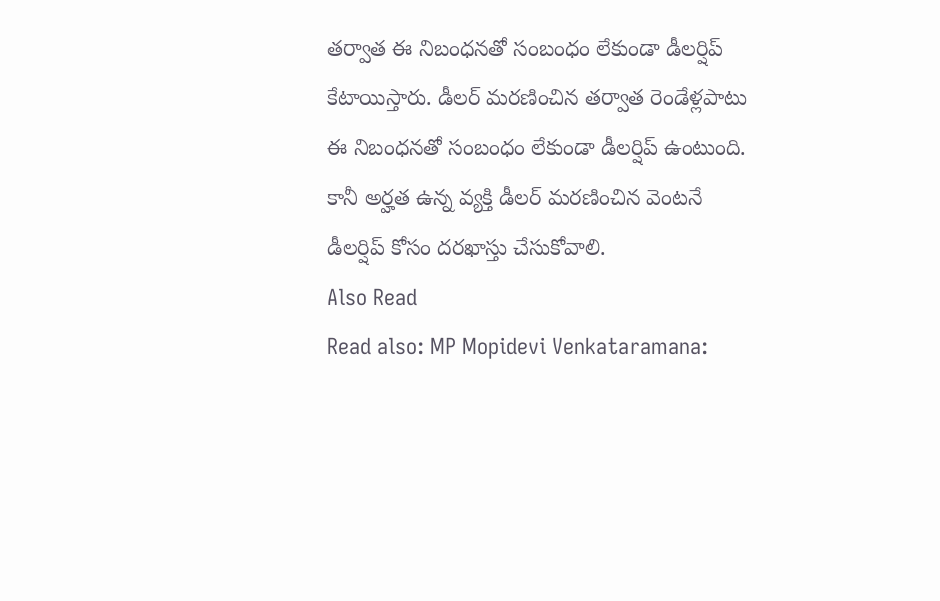తర్వాత ఈ నిబంధనతో సంబంధం లేకుండా డీలర్షిప్ కేటాయిస్తారు. డీలర్ మరణించిన తర్వాత రెండేళ్లపాటు ఈ నిబంధనతో సంబంధం లేకుండా డీలర్షిప్ ఉంటుంది. కానీ అర్హత ఉన్న వ్యక్తి డీలర్ మరణించిన వెంటనే డీలర్షిప్ కోసం దరఖాస్తు చేసుకోవాలి.
Also Read
Read also: MP Mopidevi Venkataramana: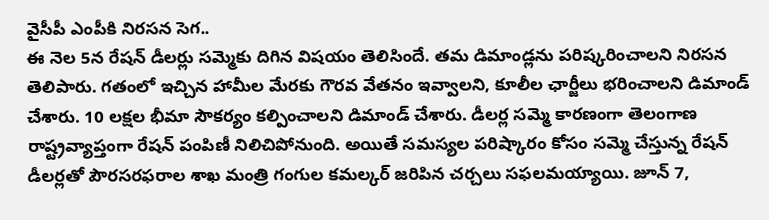వైసీపీ ఎంపీకి నిరసన సెగ..
ఈ నెల 5న రేషన్ డీలర్లు సమ్మెకు దిగిన విషయం తెలిసిందే. తమ డిమాండ్లను పరిష్కరించాలని నిరసన తెలిపారు. గతంలో ఇచ్చిన హామీల మేరకు గౌరవ వేతనం ఇవ్వాలని, కూలీల ఛార్జీలు భరించాలని డిమాండ్ చేశారు. 10 లక్షల భీమా సౌకర్యం కల్పించాలని డిమాండ్ చేశారు. డీలర్ల సమ్మె కారణంగా తెలంగాణ రాష్ట్రవ్యాప్తంగా రేషన్ పంపిణీ నిలిచిపోనుంది. అయితే సమస్యల పరిష్కారం కోసం సమ్మె చేస్తున్న రేషన్ డీలర్లతో పౌరసరఫరాల శాఖ మంత్రి గంగుల కమల్కర్ జరిపిన చర్చలు సఫలమయ్యాయి. జూన్ 7,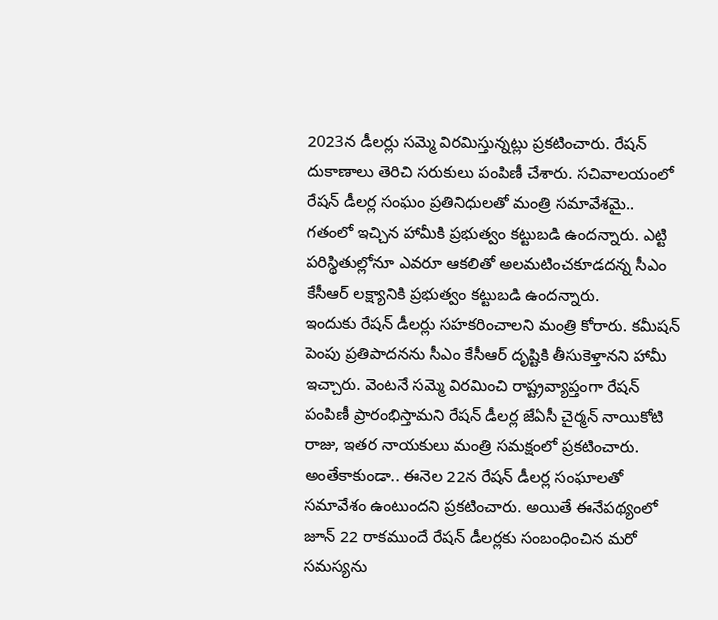2023న డీలర్లు సమ్మె విరమిస్తున్నట్లు ప్రకటించారు. రేషన్ దుకాణాలు తెరిచి సరుకులు పంపిణీ చేశారు. సచివాలయంలో రేషన్ డీలర్ల సంఘం ప్రతినిధులతో మంత్రి సమావేశమై.. గతంలో ఇచ్చిన హామీకి ప్రభుత్వం కట్టుబడి ఉందన్నారు. ఎట్టి పరిస్థితుల్లోనూ ఎవరూ ఆకలితో అలమటించకూడదన్న సీఎం కేసీఆర్ లక్ష్యానికి ప్రభుత్వం కట్టుబడి ఉందన్నారు.
ఇందుకు రేషన్ డీలర్లు సహకరించాలని మంత్రి కోరారు. కమీషన్ పెంపు ప్రతిపాదనను సీఎం కేసీఆర్ దృష్టికి తీసుకెళ్తానని హామీ ఇచ్చారు. వెంటనే సమ్మె విరమించి రాష్ట్రవ్యాప్తంగా రేషన్ పంపిణీ ప్రారంభిస్తామని రేషన్ డీలర్ల జేఏసీ చైర్మన్ నాయికోటి రాజు, ఇతర నాయకులు మంత్రి సమక్షంలో ప్రకటించారు. అంతేకాకుండా.. ఈనెల 22న రేషన్ డీలర్ల సంఘాలతో సమావేశం ఉంటుందని ప్రకటించారు. అయితే ఈనేపథ్యంలో జూన్ 22 రాకముందే రేషన్ డీలర్లకు సంబంధించిన మరో సమస్యను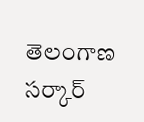తెలంగాణ సర్కార్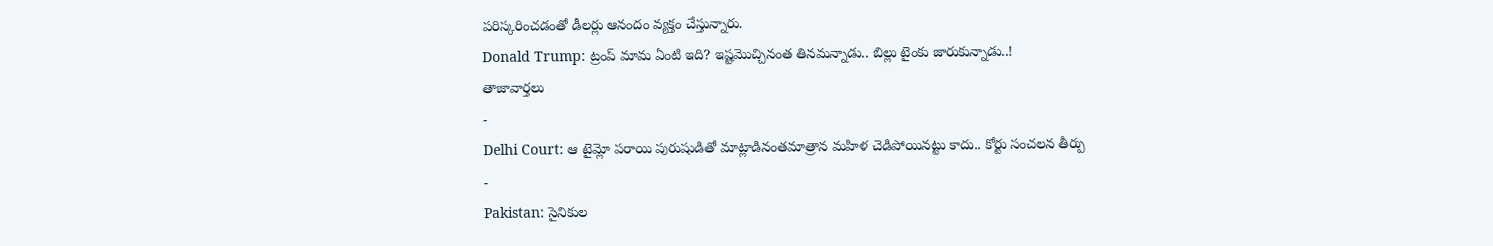పరిస్కరించడంతో డీలర్లు ఆనందం వ్యక్తం చేస్తున్నారు.
Donald Trump: ట్రంప్ మామ ఏంటి ఇది? ఇష్టమొచ్చినంత తినమన్నాడు.. బిల్లు టైంకు జారుకున్నాడు..!
తాజావార్తలు
-
Delhi Court: ఆ టైమ్లో పరాయి పురుషుడితో మాట్లాడినంతమాత్రాన మహిళ చెడిపోయినట్టు కాదు.. కోర్టు సంచలన తీర్పు
-
Pakistan: సైనికుల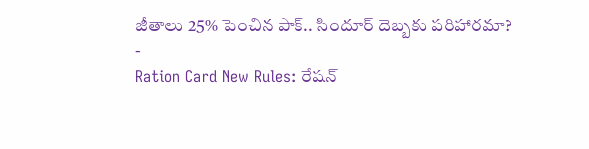జీతాలు 25% పెంచిన పాక్.. సిందూర్ దెబ్బకు పరిహారమా?
-
Ration Card New Rules: రేషన్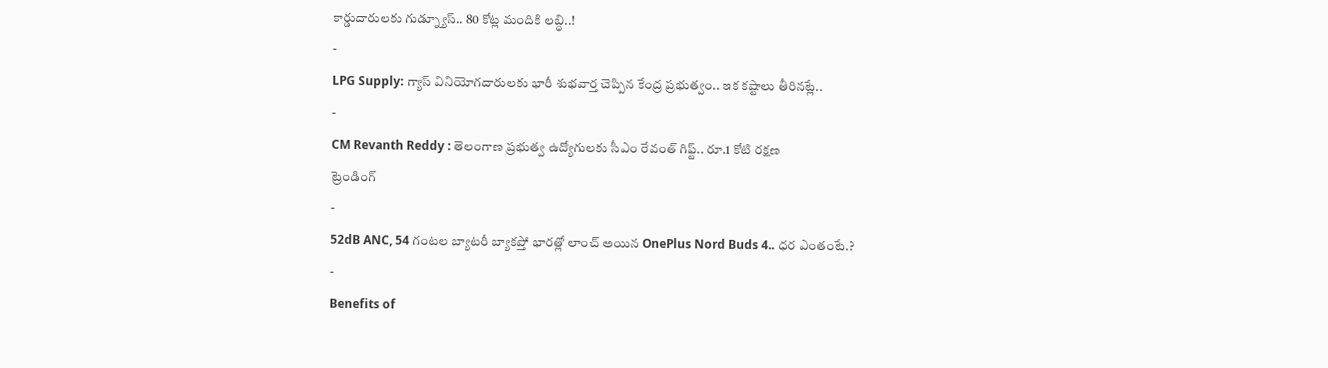కార్డుదారులకు గుడ్న్యూస్.. 80 కోట్ల మందికి లబ్ధి..!
-
LPG Supply: గ్యాస్ వినియోగదారులకు భారీ శుభవార్త చెప్పిన కేంద్ర ప్రభుత్వం.. ఇక కష్టాలు తీరినట్లే..
-
CM Revanth Reddy : తెలంగాణ ప్రభుత్వ ఉద్యోగులకు సీఎం రేవంత్ గిఫ్ట్.. రూ.1 కోటి రక్షణ
ట్రెండింగ్
-
52dB ANC, 54 గంటల బ్యాటరీ బ్యాకప్తో భారత్లో లాంచ్ అయిన OnePlus Nord Buds 4.. ధర ఎంతంటే.?
-
Benefits of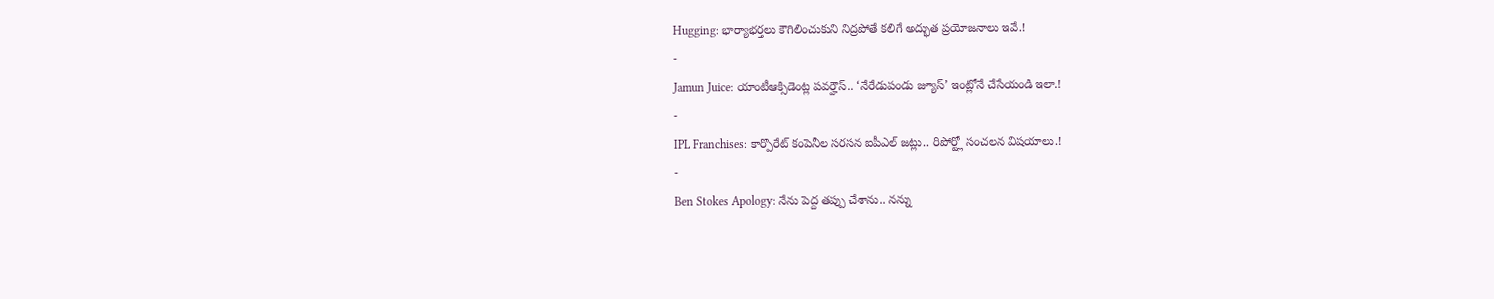Hugging: భార్యాభర్తలు కౌగిలించుకుని నిద్రపోతే కలిగే అద్భుత ప్రయోజనాలు ఇవే.!
-
Jamun Juice: యాంటీఆక్సిడెంట్ల పవర్హౌస్.. ‘నేరేడుపండు జ్యూస్’ ఇంట్లోనే చేసేయండి ఇలా.!
-
IPL Franchises: కార్పొరేట్ కంపెనీల సరసన ఐపీఎల్ జట్లు.. రిపోర్ట్లో సంచలన విషయాలు.!
-
Ben Stokes Apology: నేను పెద్ద తప్పు చేశాను.. నన్ను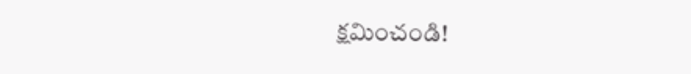క్షమించండి!